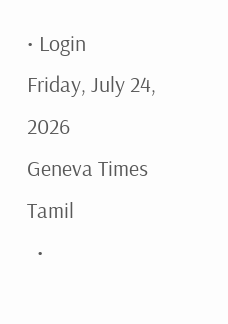• Login
Friday, July 24, 2026
Geneva Times Tamil
  •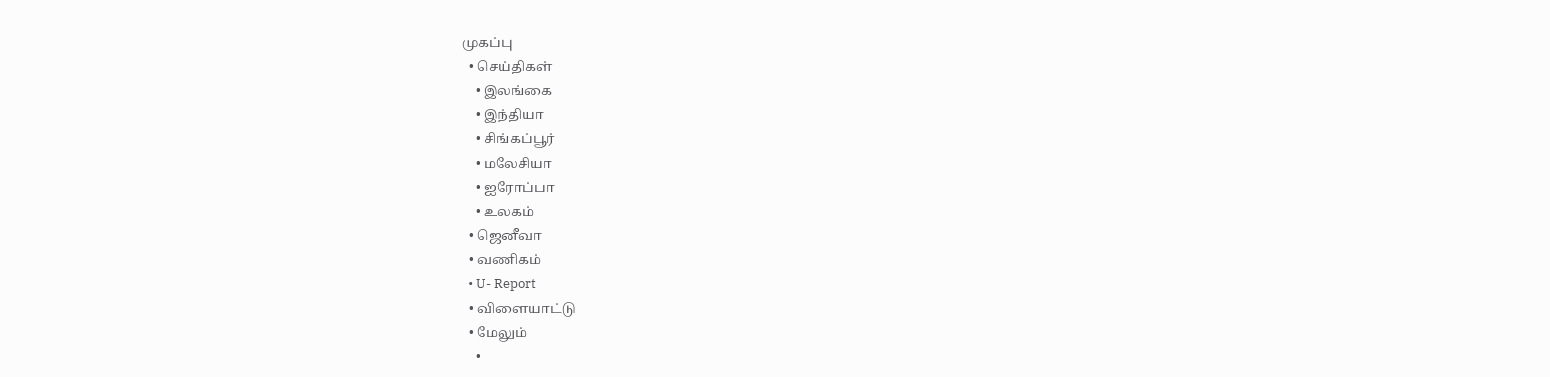முகப்பு
  • செய்திகள்
    • இலங்கை
    • இந்தியா
    • சிங்கப்பூர்
    • மலேசியா
    • ஐரோப்பா
    • உலகம்
  • ஜெனீவா
  • வணிகம்
  • U- Report
  • விளையாட்டு
  • மேலும்
    •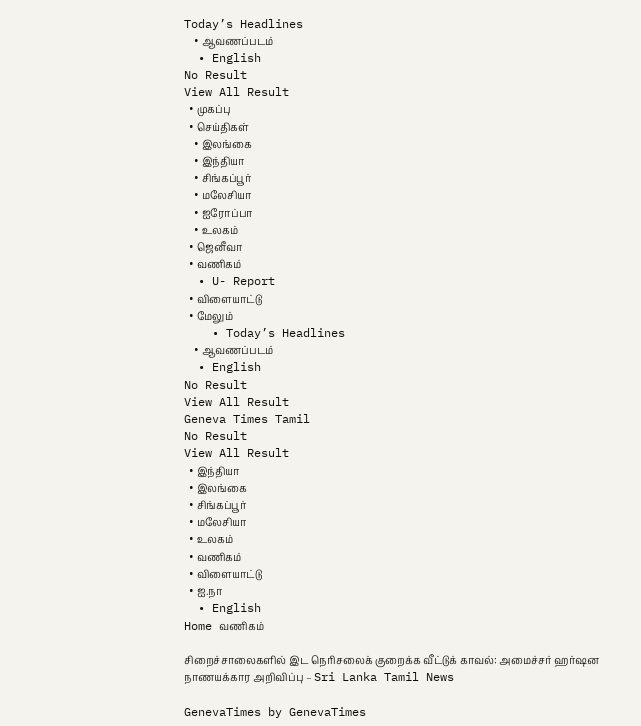Today’s Headlines
    • ஆவணப்படம்
  • English
No Result
View All Result
  • முகப்பு
  • செய்திகள்
    • இலங்கை
    • இந்தியா
    • சிங்கப்பூர்
    • மலேசியா
    • ஐரோப்பா
    • உலகம்
  • ஜெனீவா
  • வணிகம்
  • U- Report
  • விளையாட்டு
  • மேலும்
    • Today’s Headlines
    • ஆவணப்படம்
  • English
No Result
View All Result
Geneva Times Tamil
No Result
View All Result
  • இந்தியா
  • இலங்கை
  • சிங்கப்பூர்
  • மலேசியா
  • உலகம்
  • வணிகம்
  • விளையாட்டு
  • ஐ.நா
  • English
Home வணிகம்

சிறைச்சாலைகளில் இட நெரிசலைக் குறைக்க வீட்டுக் காவல்: அமைச்சர் ஹர்ஷன நாணயக்கார அறிவிப்பு – Sri Lanka Tamil News

GenevaTimes by GenevaTimes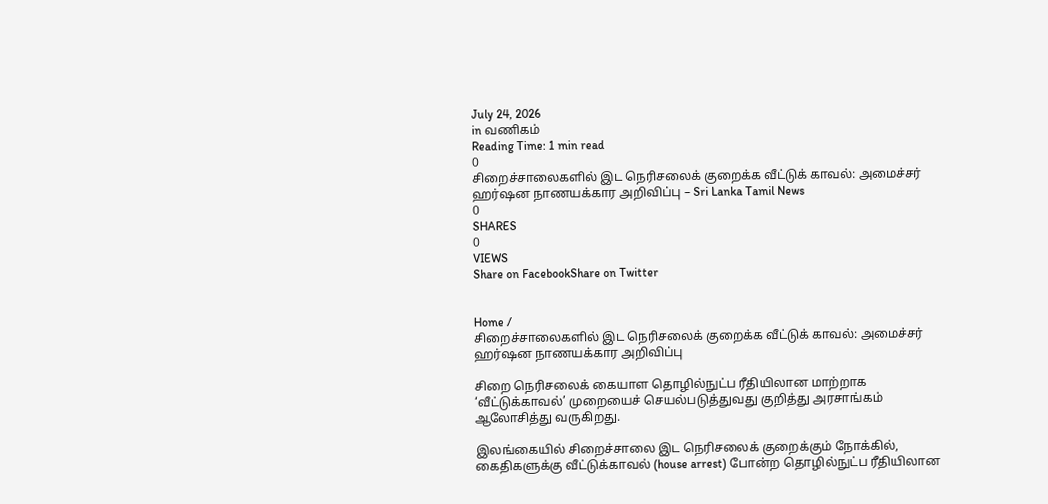July 24, 2026
in வணிகம்
Reading Time: 1 min read
0
சிறைச்சாலைகளில் இட நெரிசலைக் குறைக்க வீட்டுக் காவல்: அமைச்சர் ஹர்ஷன நாணயக்கார அறிவிப்பு – Sri Lanka Tamil News
0
SHARES
0
VIEWS
Share on FacebookShare on Twitter


Home /
சிறைச்சாலைகளில் இட நெரிசலைக் குறைக்க வீட்டுக் காவல்: அமைச்சர் ஹர்ஷன நாணயக்கார அறிவிப்பு

சிறை நெரிசலைக் கையாள தொழில்நுட்ப ரீதியிலான மாற்றாக ‘வீட்டுக்காவல்’ முறையைச் செயல்படுத்துவது குறித்து அரசாங்கம் ஆலோசித்து வருகிறது.

இலங்கையில் சிறைச்சாலை இட நெரிசலைக் குறைக்கும் நோக்கில், கைதிகளுக்கு வீட்டுக்காவல் (house arrest) போன்ற தொழில்நுட்ப ரீதியிலான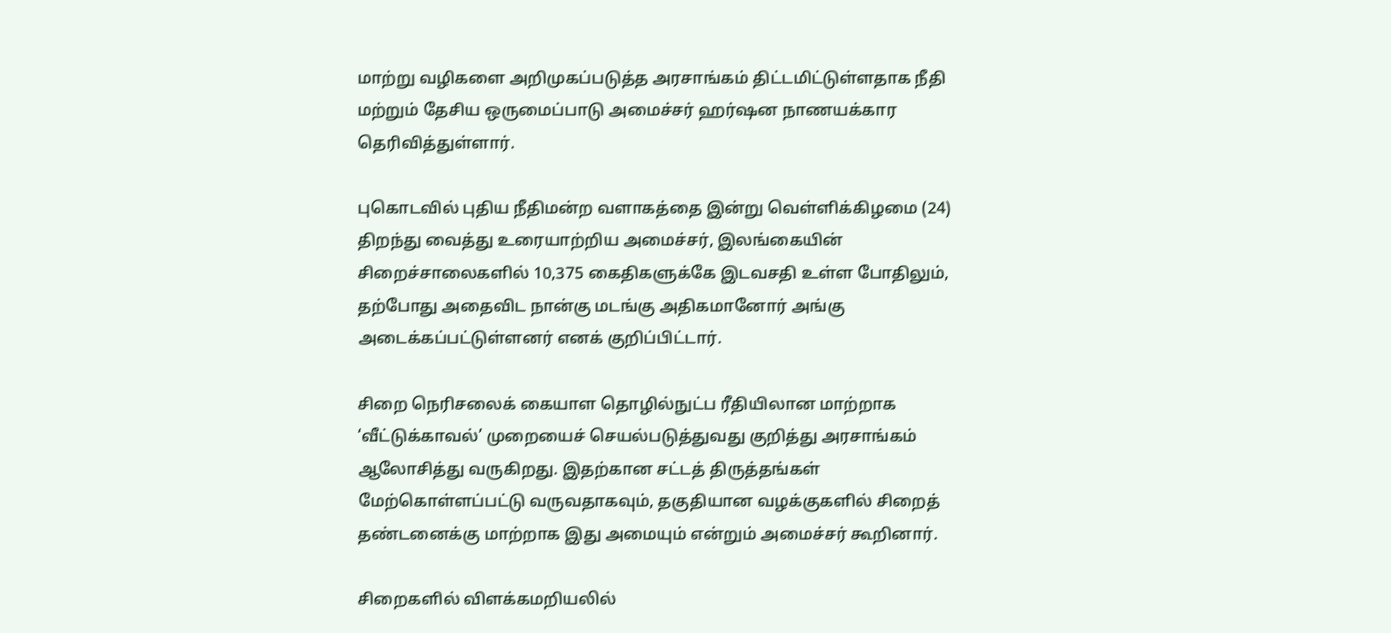மாற்று வழிகளை அறிமுகப்படுத்த அரசாங்கம் திட்டமிட்டுள்ளதாக நீதி மற்றும் தேசிய ஒருமைப்பாடு அமைச்சர் ஹர்ஷன நாணயக்கார தெரிவித்துள்ளார்.

புகொடவில் புதிய நீதிமன்ற வளாகத்தை இன்று வெள்ளிக்கிழமை (24) திறந்து வைத்து உரையாற்றிய அமைச்சர், இலங்கையின் சிறைச்சாலைகளில் 10,375 கைதிகளுக்கே இடவசதி உள்ள போதிலும், தற்போது அதைவிட நான்கு மடங்கு அதிகமானோர் அங்கு அடைக்கப்பட்டுள்ளனர் எனக் குறிப்பிட்டார்.

சிறை நெரிசலைக் கையாள தொழில்நுட்ப ரீதியிலான மாற்றாக ‘வீட்டுக்காவல்’ முறையைச் செயல்படுத்துவது குறித்து அரசாங்கம் ஆலோசித்து வருகிறது. இதற்கான சட்டத் திருத்தங்கள் மேற்கொள்ளப்பட்டு வருவதாகவும், தகுதியான வழக்குகளில் சிறைத் தண்டனைக்கு மாற்றாக இது அமையும் என்றும் அமைச்சர் கூறினார்.

சிறைகளில் விளக்கமறியலில்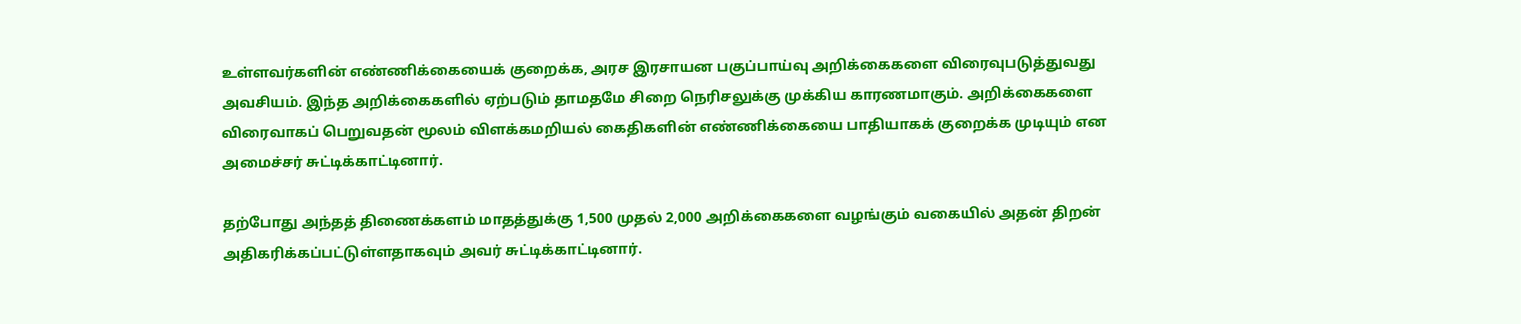உள்ளவர்களின் எண்ணிக்கையைக் குறைக்க, அரச இரசாயன பகுப்பாய்வு அறிக்கைகளை விரைவுபடுத்துவது அவசியம். இந்த அறிக்கைகளில் ஏற்படும் தாமதமே சிறை நெரிசலுக்கு முக்கிய காரணமாகும். அறிக்கைகளை விரைவாகப் பெறுவதன் மூலம் விளக்கமறியல் கைதிகளின் எண்ணிக்கையை பாதியாகக் குறைக்க முடியும் என அமைச்சர் சுட்டிக்காட்டினார்.

தற்போது அந்தத் திணைக்களம் மாதத்துக்கு 1,500 முதல் 2,000 அறிக்கைகளை வழங்கும் வகையில் அதன் திறன் அதிகரிக்கப்பட்டுள்ளதாகவும் அவர் சுட்டிக்காட்டினார்.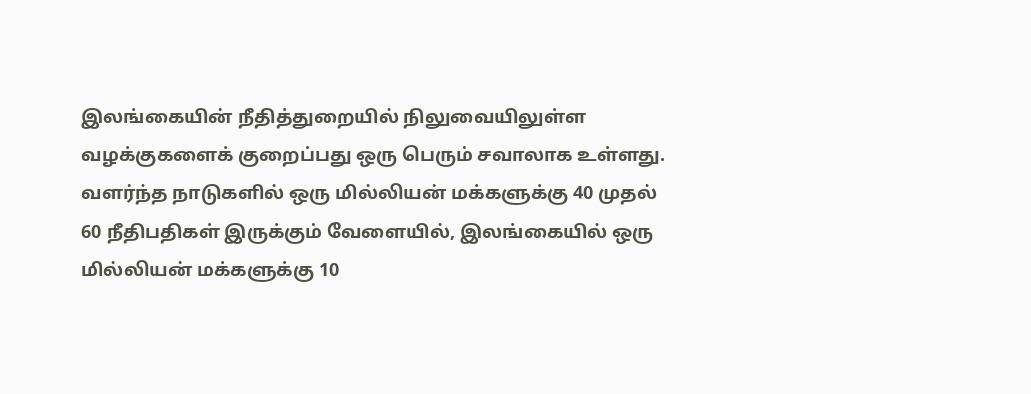இலங்கையின் நீதித்துறையில் நிலுவையிலுள்ள வழக்குகளைக் குறைப்பது ஒரு பெரும் சவாலாக உள்ளது. வளர்ந்த நாடுகளில் ஒரு மில்லியன் மக்களுக்கு 40 முதல் 60 நீதிபதிகள் இருக்கும் வேளையில், இலங்கையில் ஒரு மில்லியன் மக்களுக்கு 10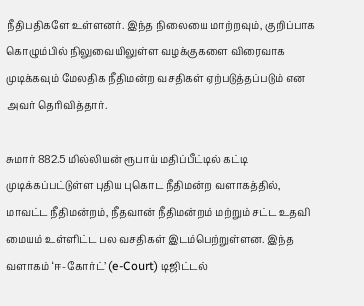நீதிபதிகளே உள்ளனர். இந்த நிலையை மாற்றவும், குறிப்பாக கொழும்பில் நிலுவையிலுள்ள வழக்குகளை விரைவாக முடிக்கவும் மேலதிக நீதிமன்ற வசதிகள் ஏற்படுத்தப்படும் என அவர் தெரிவித்தார்.

சுமார் 882.5 மில்லியன் ரூபாய் மதிப்பீட்டில் கட்டி முடிக்கப்பட்டுள்ள புதிய புகொட நீதிமன்ற வளாகத்தில், மாவட்ட நீதிமன்றம், நீதவான் நீதிமன்றம் மற்றும் சட்ட உதவி மையம் உள்ளிட்ட பல வசதிகள் இடம்பெற்றுள்ளன. இந்த வளாகம் ‘ஈ-கோர்ட்’ (e-Court) டிஜிட்டல்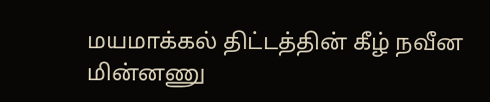மயமாக்கல் திட்டத்தின் கீழ் நவீன மின்னணு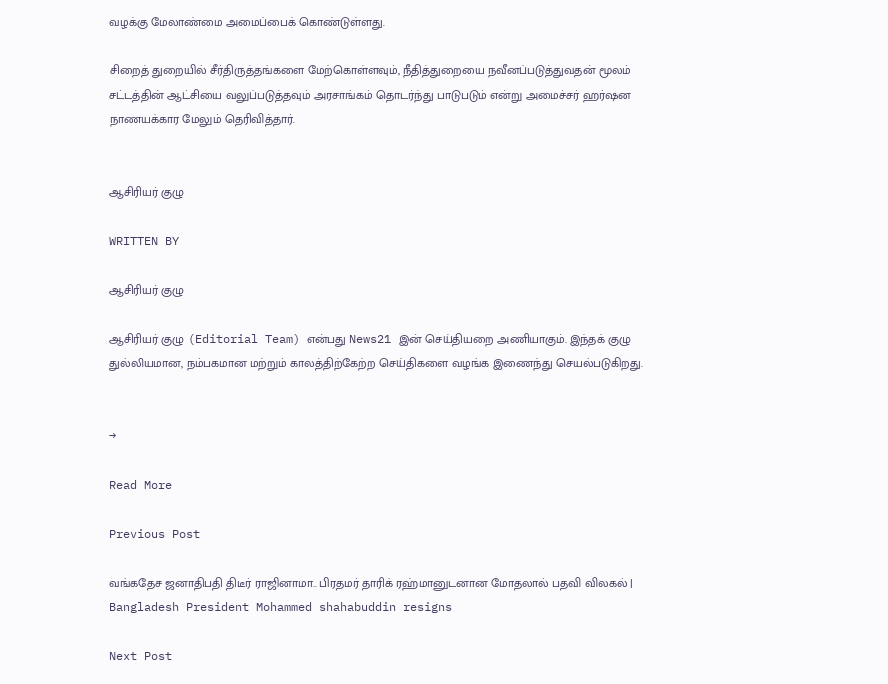வழக்கு மேலாண்மை அமைப்பைக் கொண்டுள்ளது.

சிறைத் துறையில் சீர்திருத்தங்களை மேற்கொள்ளவும், நீதித்துறையை நவீனப்படுத்துவதன் மூலம் சட்டத்தின் ஆட்சியை வலுப்படுத்தவும் அரசாங்கம் தொடர்ந்து பாடுபடும் என்று அமைச்சர் ஹர்ஷன நாணயக்கார மேலும் தெரிவித்தார்.


ஆசிரியர் குழு

WRITTEN BY

ஆசிரியர் குழு

ஆசிரியர் குழு (Editorial Team) என்பது News21 இன் செய்தியறை அணியாகும். இந்தக் குழு துல்லியமான, நம்பகமான மற்றும் காலத்திற்கேற்ற செய்திகளை வழங்க இணைந்து செயல்படுகிறது.


→

Read More

Previous Post

வங்கதேச ஜனாதிபதி திடீர் ராஜினாமா.. பிரதமர் தாரிக் ரஹ்மானுடனான மோதலால் பதவி விலகல் | Bangladesh President Mohammed shahabuddin resigns

Next Post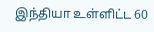இந்தியா உள்ளிட்ட 60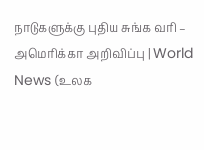நாடுகளுக்கு புதிய சுங்க வரி – அமெரிக்கா அறிவிப்பு | World News (உலக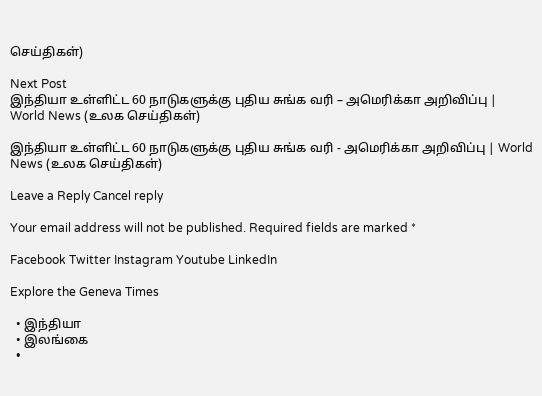செய்திகள்)

Next Post
இந்தியா உள்ளிட்ட 60 நாடுகளுக்கு புதிய சுங்க வரி – அமெரிக்கா அறிவிப்பு | World News (உலக செய்திகள்)

இந்தியா உள்ளிட்ட 60 நாடுகளுக்கு புதிய சுங்க வரி - அமெரிக்கா அறிவிப்பு | World News (உலக செய்திகள்)

Leave a Reply Cancel reply

Your email address will not be published. Required fields are marked *

Facebook Twitter Instagram Youtube LinkedIn

Explore the Geneva Times

  • இந்தியா
  • இலங்கை
  •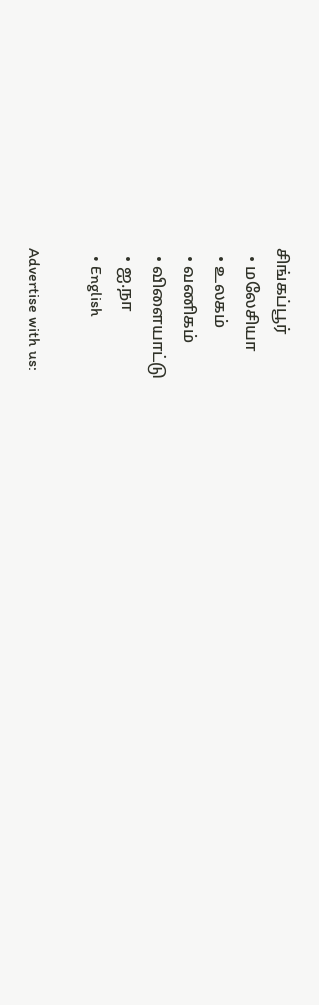சிங்கப்பூர்
  • மலேசியா
  • உலகம்
  • வணிகம்
  • விளையாட்டு
  • ஐ.நா
  • English

Advertise with us: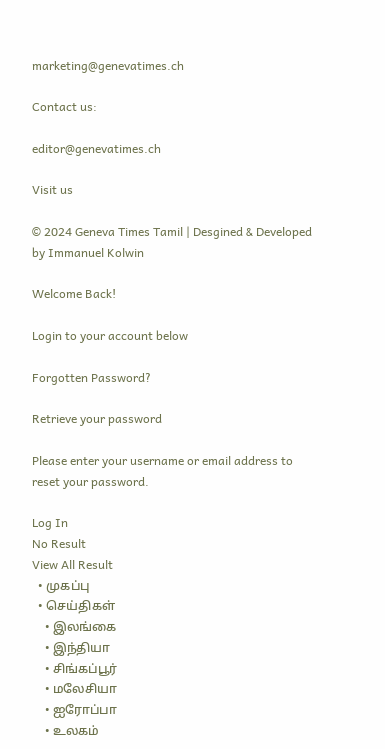marketing@genevatimes.ch

Contact us:

editor@genevatimes.ch

Visit us

© 2024 Geneva Times Tamil | Desgined & Developed by Immanuel Kolwin

Welcome Back!

Login to your account below

Forgotten Password?

Retrieve your password

Please enter your username or email address to reset your password.

Log In
No Result
View All Result
  • முகப்பு
  • செய்திகள்
    • இலங்கை
    • இந்தியா
    • சிங்கப்பூர்
    • மலேசியா
    • ஐரோப்பா
    • உலகம்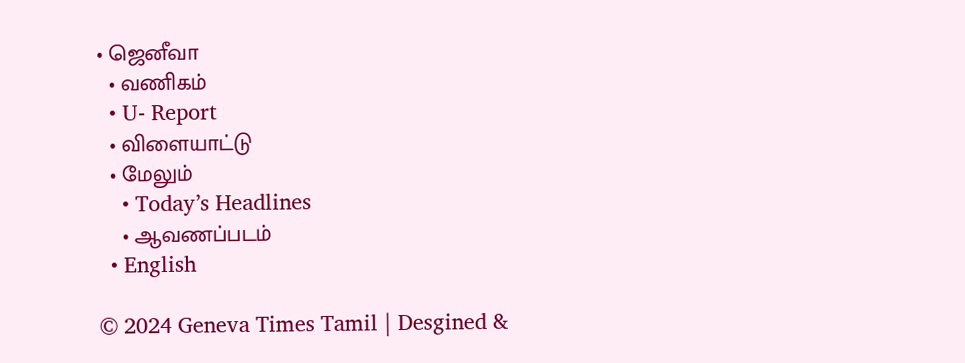• ஜெனீவா
  • வணிகம்
  • U- Report
  • விளையாட்டு
  • மேலும்
    • Today’s Headlines
    • ஆவணப்படம்
  • English

© 2024 Geneva Times Tamil | Desgined &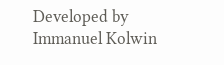Developed by Immanuel Kolwin